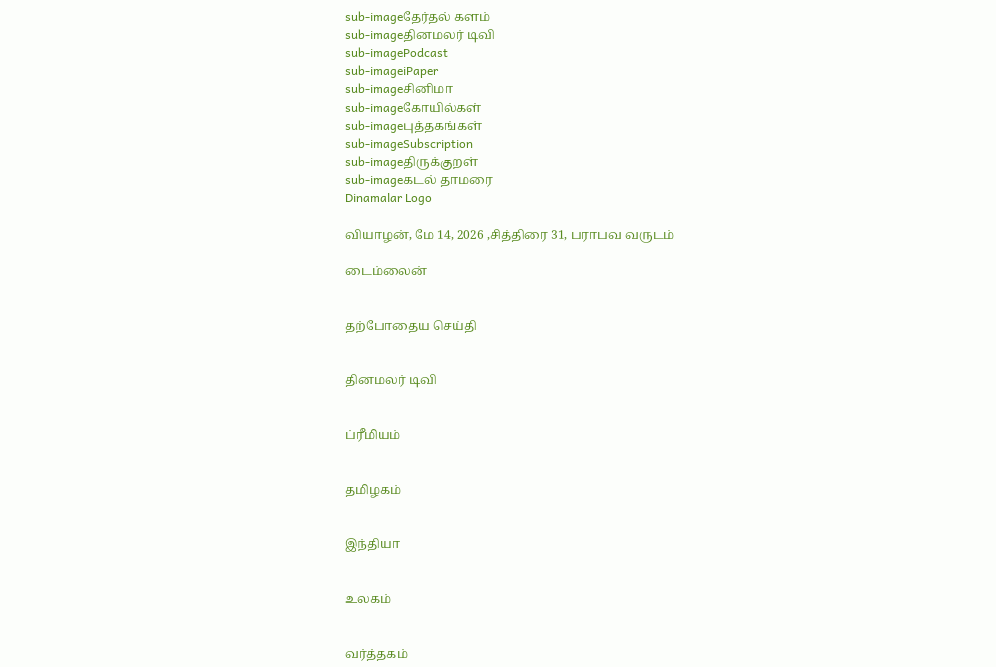sub-imageதேர்தல் களம்
sub-imageதினமலர் டிவி
sub-imagePodcast
sub-imageiPaper
sub-imageசினிமா
sub-imageகோயில்கள்
sub-imageபுத்தகங்கள்
sub-imageSubscription
sub-imageதிருக்குறள்
sub-imageகடல் தாமரை
Dinamalar Logo

வியாழன், மே 14, 2026 ,சித்திரை 31, பராபவ வருடம்

டைம்லைன்


தற்போதைய செய்தி


தினமலர் டிவி


ப்ரீமியம்


தமிழகம்


இந்தியா


உலகம்


வர்த்தகம்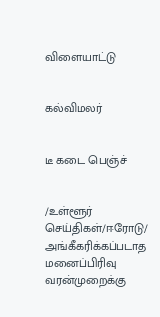விளையாட்டு


கல்விமலர்


டீ கடை பெஞ்ச்


/உள்ளூர் செய்திகள்/ஈரோடு/ அங்கீகரிக்கப்படாத மனைப்பிரிவு வரன்முறைக்கு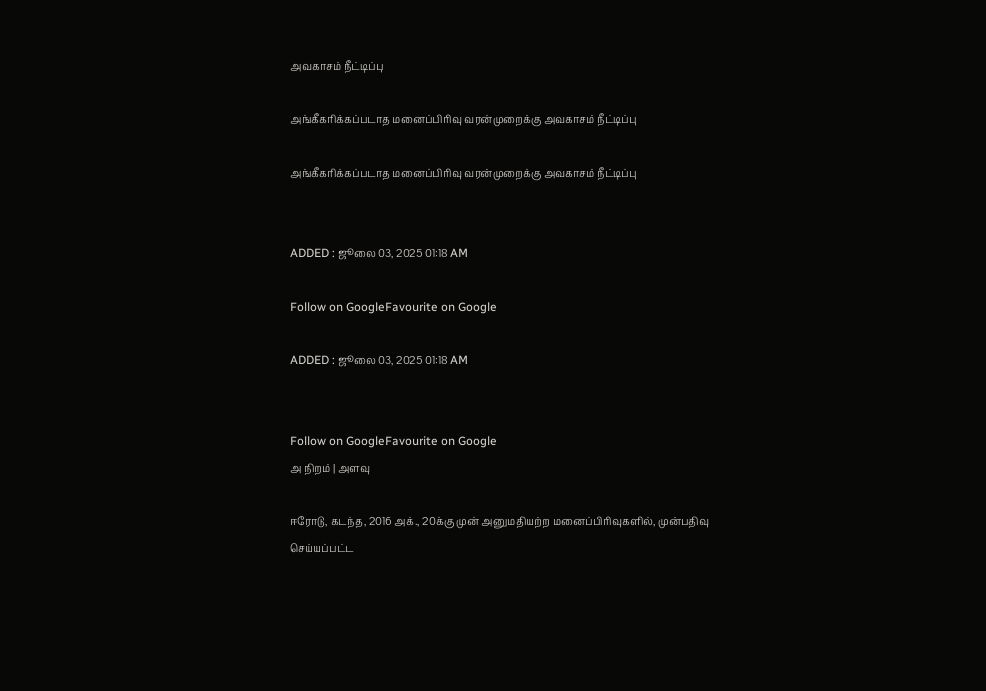அவகாசம் நீட்டிப்பு

அங்கீகரிக்கப்படாத மனைப்பிரிவு வரன்முறைக்கு அவகாசம் நீட்டிப்பு

அங்கீகரிக்கப்படாத மனைப்பிரிவு வரன்முறைக்கு அவகாசம் நீட்டிப்பு


ADDED : ஜூலை 03, 2025 01:18 AM

Follow on GoogleFavourite on Google

ADDED : ஜூலை 03, 2025 01:18 AM


Follow on GoogleFavourite on Google
அ நிறம் | அளவு

ஈரோடு, கடந்த, 2016 அக்., 20க்கு முன் அனுமதியற்ற மனைப்பிரிவுகளில், முன்பதிவு செய்யப்பட்ட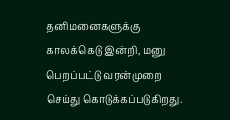தனிமனைகளுக்கு காலக்கெடு இன்றி, மனு பெறப்பட்டு வரன்முறை செய்து கொடுக்கப்படுகிறது.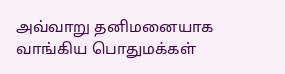அவ்வாறு தனிமனையாக வாங்கிய பொதுமக்கள்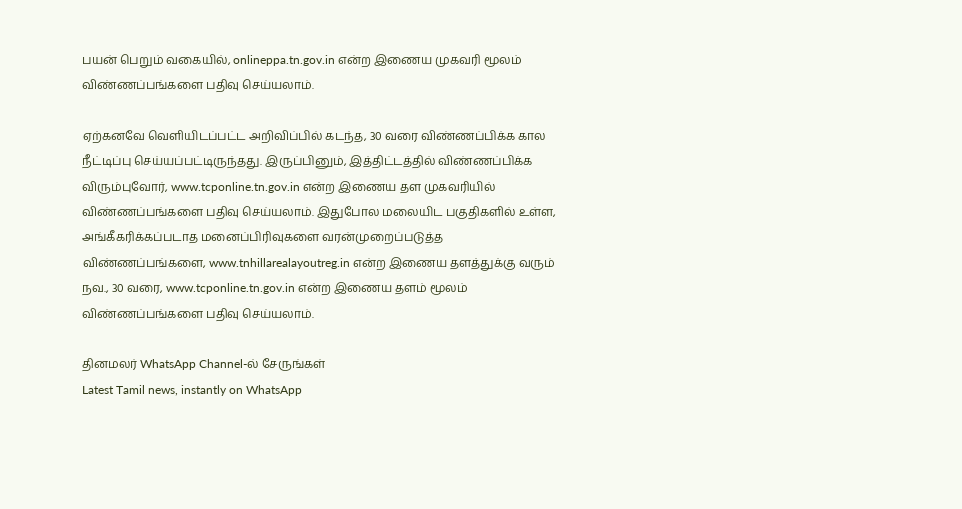பயன் பெறும் வகையில், onlineppa.tn.gov.in என்ற இணைய முகவரி மூலம் விண்ணப்பங்களை பதிவு செய்யலாம்.

ஏற்கனவே வெளியிடப்பட்ட அறிவிப்பில் கடந்த, 30 வரை விண்ணப்பிக்க கால நீட்டிப்பு செய்யப்பட்டிருந்தது. இருப்பினும், இத்திட்டத்தில் விண்ணப்பிக்க விரும்புவோர், www.tcponline.tn.gov.in என்ற இணைய தள முகவரியில் விண்ணப்பங்களை பதிவு செய்யலாம். இதுபோல மலையிட பகுதிகளில் உள்ள, அங்கீகரிக்கப்படாத மனைப்பிரிவுகளை வரன்முறைப்படுத்த விண்ணப்பங்களை, www.tnhillarealayoutreg.in என்ற இணைய தளத்துக்கு வரும் நவ., 30 வரை, www.tcponline.tn.gov.in என்ற இணைய தளம் மூலம் விண்ணப்பங்களை பதிவு செய்யலாம்.

தினமலர் WhatsApp Channel-ல் சேருங்கள்
Latest Tamil news, instantly on WhatsApp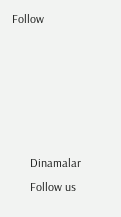Follow





      Dinamalar
      Follow us